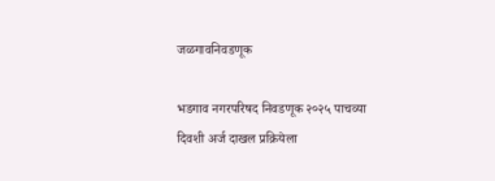जळगावनिवडणूक

भडगाव नगरपरिषद निवडणूक २०२५ पाचव्या दिवशी अर्ज दाखल प्रक्रियेला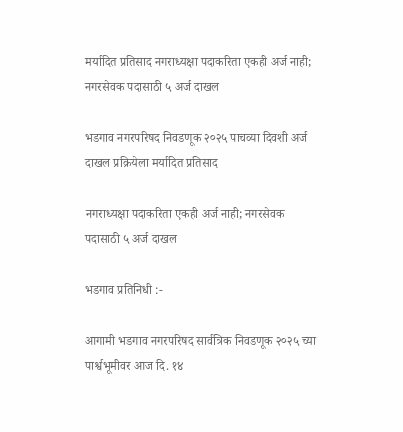मर्यादित प्रतिसाद नगराध्यक्षा पदाकरिता एकही अर्ज नाही; नगरसेवक पदासाठी ५ अर्ज दाखल

भडगाव नगरपरिषद निवडणूक २०२५ पाचव्या दिवशी अर्ज दाखल प्रक्रियेला मर्यादित प्रतिसाद

नगराध्यक्षा पदाकरिता एकही अर्ज नाही; नगरसेवक पदासाठी ५ अर्ज दाखल

भडगाव प्रतिनिधी :-

आगामी भडगाव नगरपरिषद सार्वत्रिक निवडणूक २०२५ च्या पार्श्वभूमीवर आज दि. १४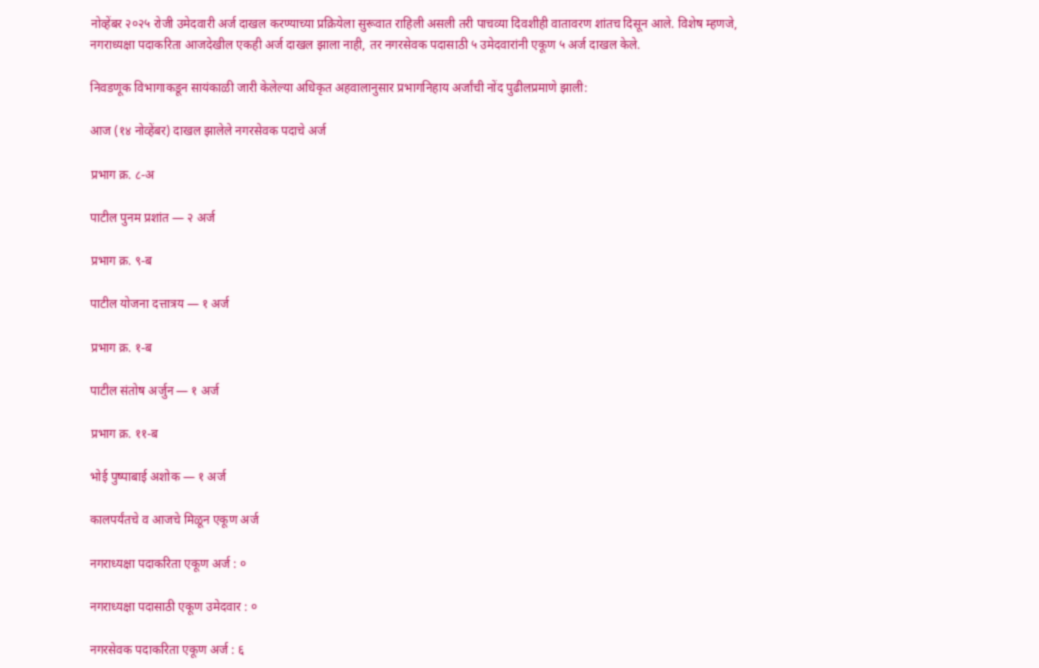नोव्हेंबर २०२५ रोजी उमेदवारी अर्ज दाखल करण्याच्या प्रक्रियेला सुरूवात राहिली असली तरी पाचव्या दिवशीही वातावरण शांतच दिसून आले. विशेष म्हणजे, नगराध्यक्षा पदाकरिता आजदेखील एकही अर्ज दाखल झाला नाही, तर नगरसेवक पदासाठी ५ उमेदवारांनी एकूण ५ अर्ज दाखल केले.

निवडणूक विभागाकडून सायंकाळी जारी केलेल्या अधिकृत अहवालानुसार प्रभागनिहाय अर्जांची नोंद पुढीलप्रमाणे झाली:

आज (१४ नोव्हेंबर) दाखल झालेले नगरसेवक पदाचे अर्ज

प्रभाग क्र. ८-अ

पाटील पुनम प्रशांत — २ अर्ज

प्रभाग क्र. ९-ब

पाटील योजना दत्तात्रय — १ अर्ज

प्रभाग क्र. १-ब

पाटील संतोष अर्जुन — १ अर्ज

प्रभाग क्र. ११-ब

भोई पुष्पाबाई अशोक — १ अर्ज

कालपर्यंतचे व आजचे मिळून एकूण अर्ज

नगराध्यक्षा पदाकरिता एकूण अर्ज : ०

नगराध्यक्षा पदासाठी एकूण उमेदवार : ०

नगरसेवक पदाकरिता एकूण अर्ज : ६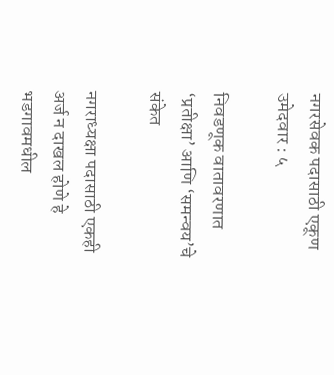नगरसेवक पदासाठी एकूण उमेदवार : ५

निवडणूक वातावरणात ‘प्रतीक्षा’ आणि ‘समन्वय’चे संकेत

नगराध्यक्षा पदासाठी एकही अर्ज न दाखल होणे हे भडगावमधील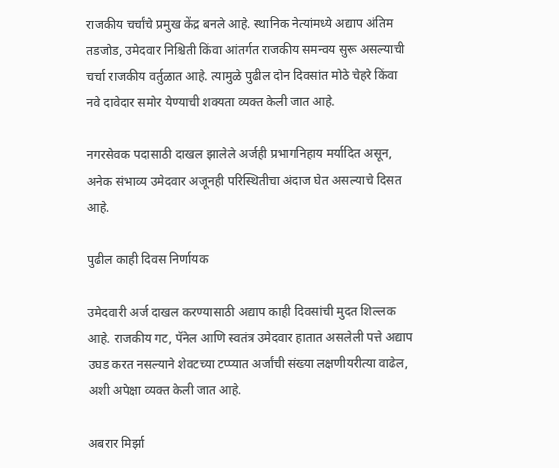राजकीय चर्चांचे प्रमुख केंद्र बनले आहे. स्थानिक नेत्यांमध्ये अद्याप अंतिम तडजोड, उमेदवार निश्चिती किंवा आंतर्गत राजकीय समन्वय सुरू असल्याची चर्चा राजकीय वर्तुळात आहे. त्यामुळे पुढील दोन दिवसांत मोठे चेहरे किंवा नवे दावेदार समोर येण्याची शक्यता व्यक्त केली जात आहे.

नगरसेवक पदासाठी दाखल झालेले अर्जही प्रभागनिहाय मर्यादित असून, अनेक संभाव्य उमेदवार अजूनही परिस्थितीचा अंदाज घेत असल्याचे दिसत आहे.

पुढील काही दिवस निर्णायक

उमेदवारी अर्ज दाखल करण्यासाठी अद्याप काही दिवसांची मुदत शिल्लक आहे. राजकीय गट, पॅनेल आणि स्वतंत्र उमेदवार हातात असलेली पत्ते अद्याप उघड करत नसल्याने शेवटच्या टप्प्यात अर्जांची संख्या लक्षणीयरीत्या वाढेल, अशी अपेक्षा व्यक्त केली जात आहे.

अबरार मिर्झा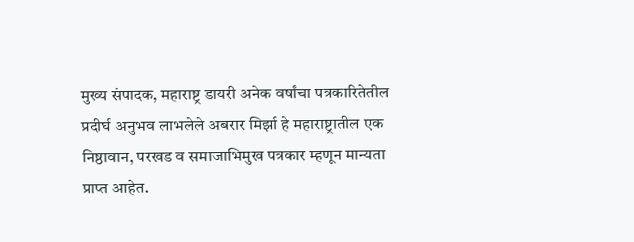मुख्य संपादक, महाराष्ट्र डायरी अनेक वर्षांचा पत्रकारितेतील प्रदीर्घ अनुभव लाभलेले अबरार मिर्झा हे महाराष्ट्रातील एक निष्ठावान, परखड व समाजाभिमुख पत्रकार म्हणून मान्यता प्राप्त आहेत.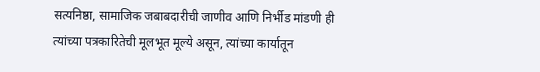सत्यनिष्ठा, सामाजिक जबाबदारीची जाणीव आणि निर्भीड मांडणी ही त्यांच्या पत्रकारितेची मूलभूत मूल्ये असून, त्यांच्या कार्यातून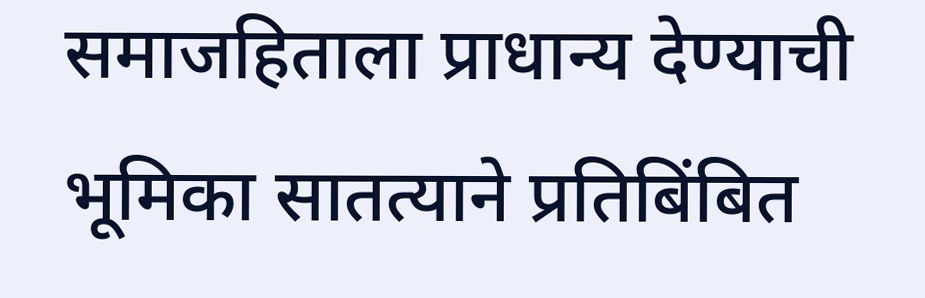समाजहिताला प्राधान्य देण्याची भूमिका सातत्याने प्रतिबिंबित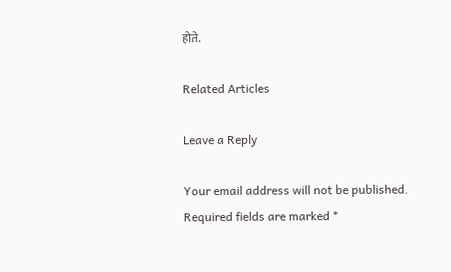होते.

Related Articles

Leave a Reply

Your email address will not be published. Required fields are marked *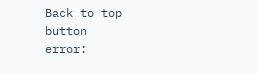Back to top button
error: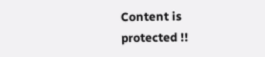Content is protected !!